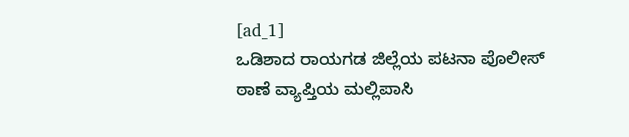[ad_1]
ಒಡಿಶಾದ ರಾಯಗಡ ಜಿಲ್ಲೆಯ ಪಟನಾ ಪೊಲೀಸ್ ಠಾಣೆ ವ್ಯಾಪ್ತಿಯ ಮಲ್ಲಿಪಾಸಿ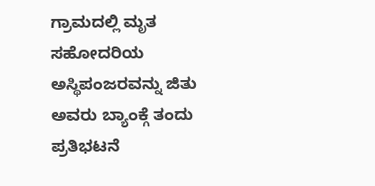ಗ್ರಾಮದಲ್ಲಿ ಮೃತ ಸಹೋದರಿಯ ಅಸ್ಥಿಪಂಜರವನ್ನು ಜಿತು ಅವರು ಬ್ಯಾಂಕ್ಗೆ ತಂದು ಪ್ರತಿಭಟನೆ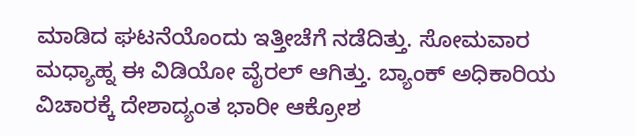ಮಾಡಿದ ಘಟನೆಯೊಂದು ಇತ್ತೀಚೆಗೆ ನಡೆದಿತ್ತು. ಸೋಮವಾರ ಮಧ್ಯಾಹ್ನ ಈ ವಿಡಿಯೋ ವೈರಲ್ ಆಗಿತ್ತು. ಬ್ಯಾಂಕ್ ಅಧಿಕಾರಿಯ ವಿಚಾರಕ್ಕೆ ದೇಶಾದ್ಯಂತ ಭಾರೀ ಆಕ್ರೋಶ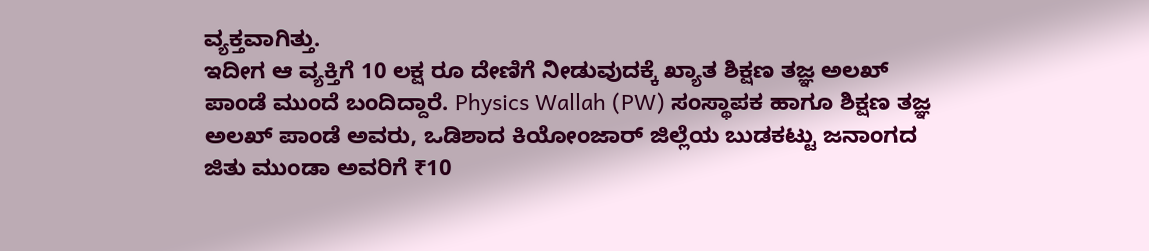ವ್ಯಕ್ತವಾಗಿತ್ತು.
ಇದೀಗ ಆ ವ್ಯಕ್ತಿಗೆ 10 ಲಕ್ಷ ರೂ ದೇಣಿಗೆ ನೀಡುವುದಕ್ಕೆ ಖ್ಯಾತ ಶಿಕ್ಷಣ ತಜ್ಞ ಅಲಖ್ ಪಾಂಡೆ ಮುಂದೆ ಬಂದಿದ್ದಾರೆ. Physics Wallah (PW) ಸಂಸ್ಥಾಪಕ ಹಾಗೂ ಶಿಕ್ಷಣ ತಜ್ಞ ಅಲಖ್ ಪಾಂಡೆ ಅವರು, ಒಡಿಶಾದ ಕಿಯೋಂಜಾರ್ ಜಿಲ್ಲೆಯ ಬುಡಕಟ್ಟು ಜನಾಂಗದ ಜಿತು ಮುಂಡಾ ಅವರಿಗೆ ₹10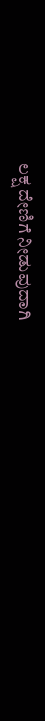ಲಕ್ಷ ದೇಣಿಗೆ ನೀಡುವುದಾಗಿ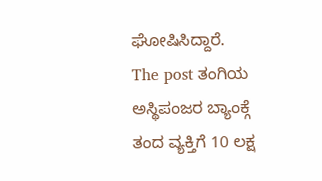ಘೋಷಿಸಿದ್ದಾರೆ.
The post ತಂಗಿಯ ಅಸ್ಥಿಪಂಜರ ಬ್ಯಾಂಕ್ಗೆ ತಂದ ವ್ಯಕ್ತಿಗೆ 10 ಲಕ್ಷ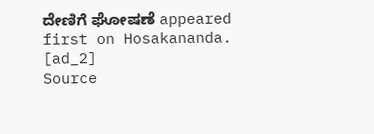ದೇಣಿಗೆ ಘೋಷಣೆ appeared first on Hosakananda.
[ad_2]
Source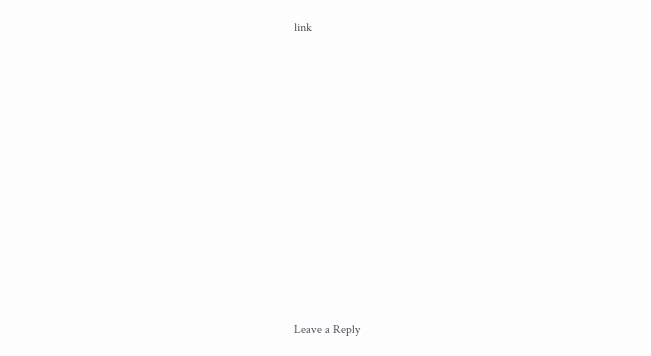link

















Leave a Reply